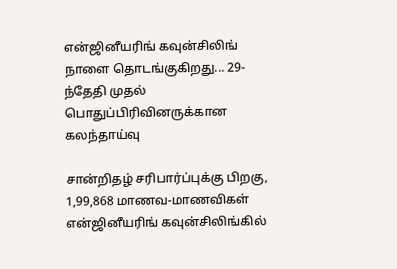என்ஜினீயரிங் கவுன்சிலிங் நாளை தொடங்குகிறது... 29-ந்தேதி முதல் பொதுப்பிரிவினருக்கான கலந்தாய்வு

சான்றிதழ் சரிபார்ப்புக்கு பிறகு, 1,99,868 மாணவ-மாணவிகள் என்ஜினீயரிங் கவுன்சிலிங்கில்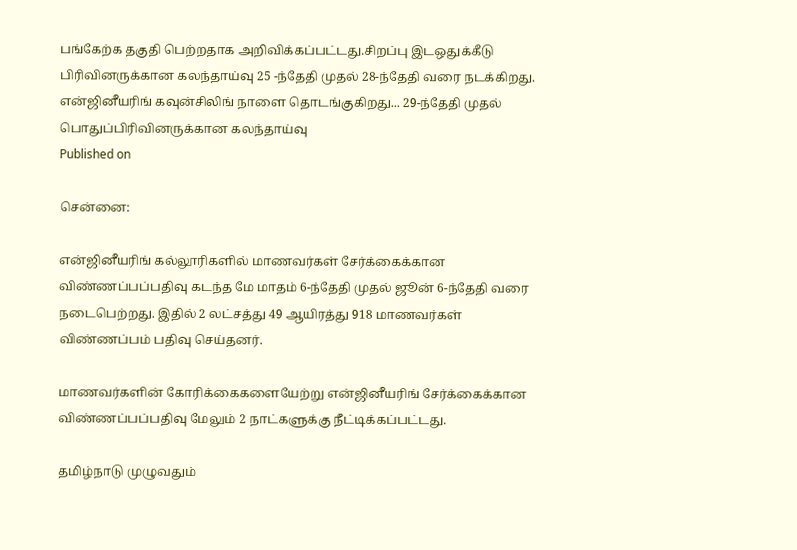பங்கேற்க தகுதி பெற்றதாக அறிவிக்கப்பட்டது.சிறப்பு இடஒதுக்கீடு பிரிவினருக்கான கலந்தாய்வு 25 -ந்தேதி முதல் 28-ந்தேதி வரை நடக்கிறது.
என்ஜினீயரிங் கவுன்சிலிங் நாளை தொடங்குகிறது... 29-ந்தேதி முதல் பொதுப்பிரிவினருக்கான கலந்தாய்வு
Published on

சென்னை:

என்ஜினீயரிங் கல்லூரிகளில் மாணவர்கள் சேர்க்கைக்கான விண்ணப்பப்பதிவு கடந்த மே மாதம் 6-ந்தேதி முதல் ஜூன் 6-ந்தேதி வரை நடைபெற்றது. இதில் 2 லட்சத்து 49 ஆயிரத்து 918 மாணவர்கள் விண்ணப்பம் பதிவு செய்தனர்.

மாணவர்களின் கோரிக்கைகளையேற்று என்ஜினீயரிங் சேர்க்கைக்கான விண்ணப்பப்பதிவு மேலும் 2 நாட்களுக்கு நீட்டிக்கப்பட்டது.

தமிழ்நாடு முழுவதும்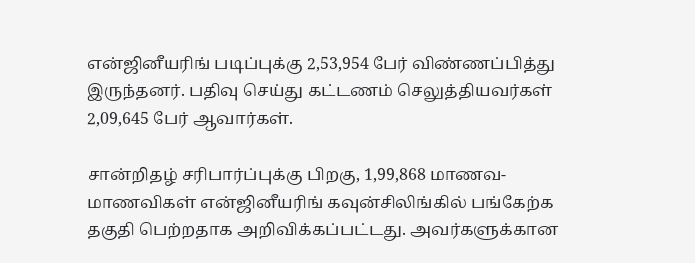என்ஜினீயரிங் படிப்புக்கு 2,53,954 பேர் விண்ணப்பித்து இருந்தனர். பதிவு செய்து கட்டணம் செலுத்தியவர்கள் 2,09,645 பேர் ஆவார்கள்.

சான்றிதழ் சரிபார்ப்புக்கு பிறகு, 1,99,868 மாணவ-மாணவிகள் என்ஜினீயரிங் கவுன்சிலிங்கில் பங்கேற்க தகுதி பெற்றதாக அறிவிக்கப்பட்டது. அவர்களுக்கான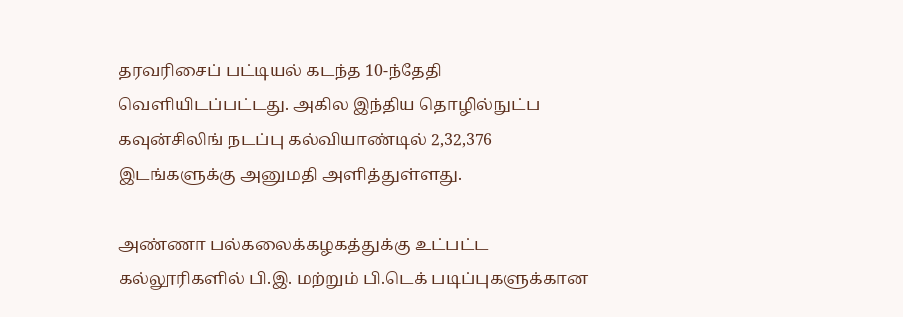தரவரிசைப் பட்டியல் கடந்த 10-ந்தேதி வெளியிடப்பட்டது. அகில இந்திய தொழில்நுட்ப கவுன்சிலிங் நடப்பு கல்வியாண்டில் 2,32,376 இடங்களுக்கு அனுமதி அளித்துள்ளது.

அண்ணா பல்கலைக்கழகத்துக்கு உட்பட்ட கல்லூரிகளில் பி.இ. மற்றும் பி.டெக் படிப்புகளுக்கான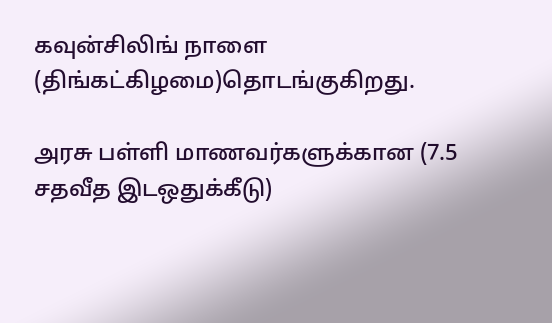கவுன்சிலிங் நாளை (திங்கட்கிழமை)தொடங்குகிறது.

அரசு பள்ளி மாணவர்களுக்கான (7.5 சதவீத இடஒதுக்கீடு)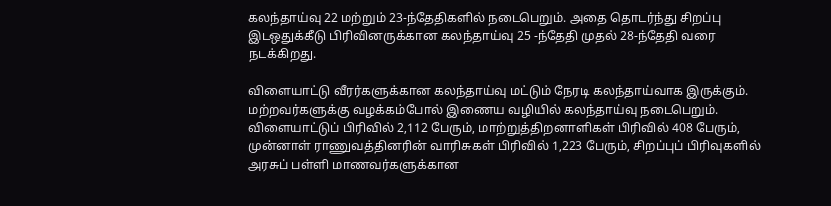கலந்தாய்வு 22 மற்றும் 23-ந்தேதிகளில் நடைபெறும். அதை தொடர்ந்து சிறப்பு இடஒதுக்கீடு பிரிவினருக்கான கலந்தாய்வு 25 -ந்தேதி முதல் 28-ந்தேதி வரை நடக்கிறது.

விளையாட்டு வீரர்களுக்கான கலந்தாய்வு மட்டும் நேரடி கலந்தாய்வாக இருக்கும். மற்றவர்களுக்கு வழக்கம்போல் இணைய வழியில் கலந்தாய்வு நடைபெறும். விளையாட்டுப் பிரிவில் 2,112 பேரும், மாற்றுத்திறனாளிகள் பிரிவில் 408 பேரும், முன்னாள் ராணுவத்தினரின் வாரிசுகள் பிரிவில் 1,223 பேரும், சிறப்புப் பிரிவுகளில் அரசுப் பள்ளி மாணவர்களுக்கான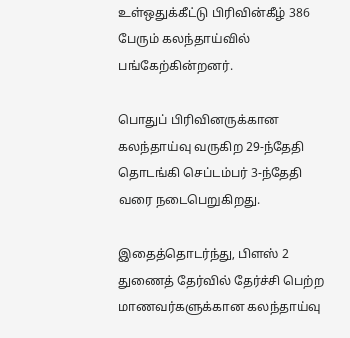உள்ஒதுக்கீட்டு பிரிவின்கீழ் 386 பேரும் கலந்தாய்வில் பங்கேற்கின்றனர்.

பொதுப் பிரிவினருக்கான கலந்தாய்வு வருகிற 29-ந்தேதி தொடங்கி செப்டம்பர் 3-ந்தேதி வரை நடைபெறுகிறது.

இதைத்தொடர்ந்து, பிளஸ் 2 துணைத் தேர்வில் தேர்ச்சி பெற்ற மாணவர்களுக்கான கலந்தாய்வு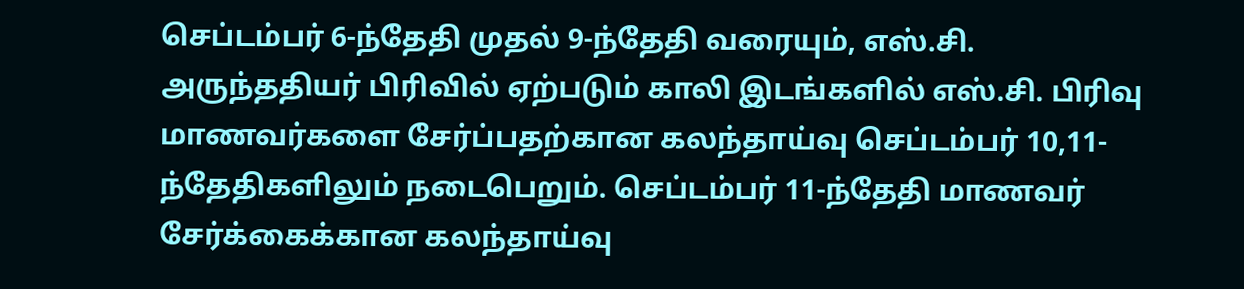செப்டம்பர் 6-ந்தேதி முதல் 9-ந்தேதி வரையும், எஸ்.சி. அருந்ததியர் பிரிவில் ஏற்படும் காலி இடங்களில் எஸ்.சி. பிரிவு மாணவர்களை சேர்ப்பதற்கான கலந்தாய்வு செப்டம்பர் 10,11-ந்தேதிகளிலும் நடைபெறும். செப்டம்பர் 11-ந்தேதி மாணவர் சேர்க்கைக்கான கலந்தாய்வு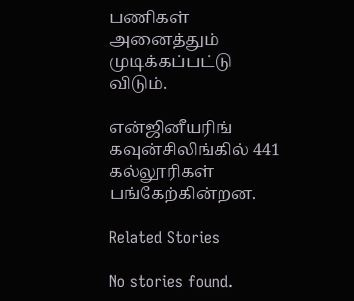பணிகள் அனைத்தும் முடிக்கப்பட்டு விடும்.

என்ஜினீயரிங் கவுன்சிலிங்கில் 441 கல்லூரிகள் பங்கேற்கின்றன.

Related Stories

No stories found.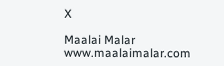X

Maalai Malar
www.maalaimalar.com